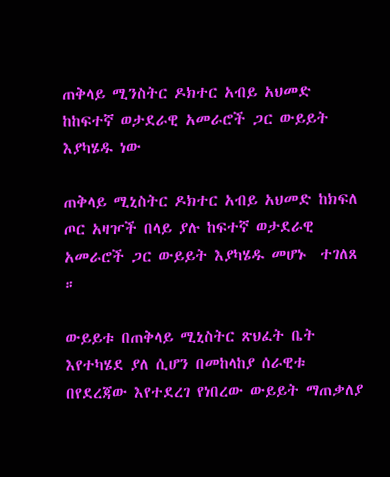ጠቅላይ ሚንስትር ዶክተር አብይ አህመድ ከከፍተኛ ወታደራዊ አመራሮች ጋር ውይይት እያካሄዱ ነው

ጠቅላይ ሚኒስትር ዶክተር አብይ አህመድ ከክፍለ ጦር አዛዦች በላይ ያሉ ከፍተኛ ወታደራዊ አመራሮች ጋር ውይይት እያካሄዱ መሆኑ  ተገለጸ ።

ውይይቱ በጠቅላይ ሚኒስትር ጽህፈት ቤት እየተካሄደ ያለ ሲሆን በመከላከያ ሰራዊቱ በየደረጃው እየተደረገ የነበረው ውይይት ማጠቃለያ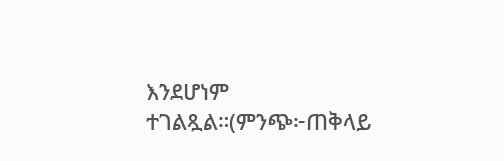እንደሆነም ተገልጿል።(ምንጭ፦ጠቅላይ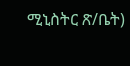ሚኒስትር ጽ/ቤት)